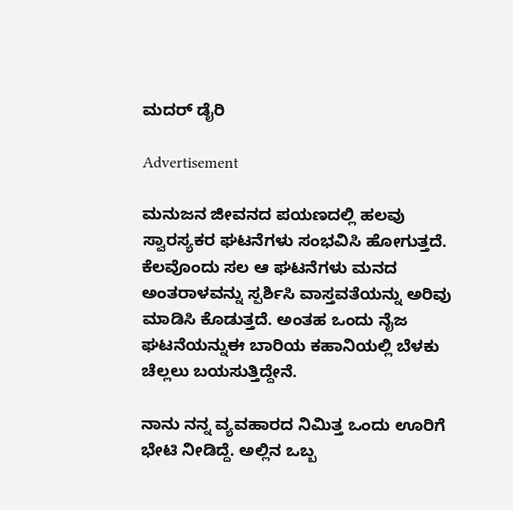ಮದರ್ ಡೈರಿ

Advertisement

ಮನುಜನ ಜೀವನದ ಪಯಣದಲ್ಲಿ ಹಲವು ಸ್ವಾರಸ್ಯಕರ ಘಟನೆಗಳು ಸಂಭವಿಸಿ ಹೋಗುತ್ತದೆ. ಕೆಲವೊಂದು ಸಲ ಆ ಘಟನೆಗಳು ಮನದ ಅಂತರಾಳವನ್ನು ಸ್ಪರ್ಶಿಸಿ ವಾಸ್ತವತೆಯನ್ನು ಅರಿವು ಮಾಡಿಸಿ ಕೊಡುತ್ತದೆ. ಅಂತಹ ಒಂದು ನೈಜ ಘಟನೆಯನ್ನುಈ ಬಾರಿಯ ಕಹಾನಿಯಲ್ಲಿ ಬೆಳಕು ಚೆಲ್ಲಲು ಬಯಸುತ್ತಿದ್ದೇನೆ.

ನಾನು ನನ್ನ ವ್ಯವಹಾರದ ನಿಮಿತ್ತ ಒಂದು ಊರಿಗೆ ಭೇಟಿ ನೀಡಿದ್ದೆ. ಅಲ್ಲಿನ ಒಬ್ಬ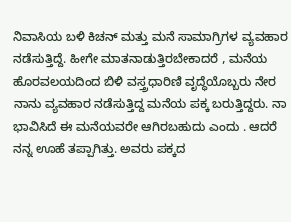ನಿವಾಸಿಯ ಬಳಿ ಕಿಚನ್ ಮತ್ತು ಮನೆ ಸಾಮಾಗ್ರಿಗಳ ವ್ಯವಹಾರ ನಡೆಸುತ್ತಿದ್ದೆ. ಹೀಗೇ ಮಾತನಾಡುತ್ತಿರಬೇಕಾದರೆ , ಮನೆಯ ಹೊರವಲಯದಿಂದ ಬಿಳಿ ವಸ್ತ್ರಧಾರಿಣಿ ವೃದ್ಧೆಯೊಬ್ಬರು ನೇರ ನಾನು ವ್ಯವಹಾರ ನಡೆಸುತ್ತಿದ್ದ ಮನೆಯ ಪಕ್ಕ ಬರುತ್ತಿದ್ದರು. ನಾ ಭಾವಿಸಿದೆ ಈ ಮನೆಯವರೇ ಆಗಿರಬಹುದು ಎಂದು . ಆದರೆ ನನ್ನ ಊಹೆ ತಪ್ಪಾಗಿತ್ತು. ಅವರು ಪಕ್ಕದ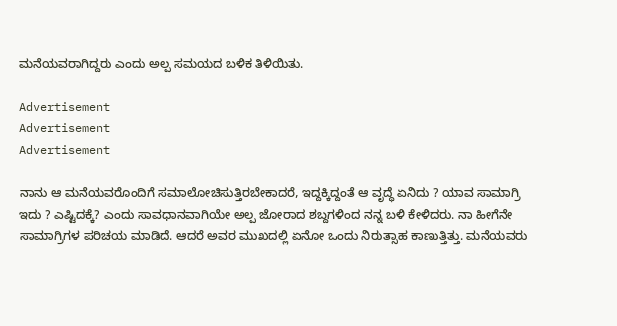ಮನೆಯವರಾಗಿದ್ದರು ಎಂದು ಅಲ್ಪ ಸಮಯದ ಬಳಿಕ ತಿಳಿಯಿತು.

Advertisement
Advertisement
Advertisement

ನಾನು ಆ ಮನೆಯವರೊಂದಿಗೆ ಸಮಾಲೋಚಿಸುತ್ತಿರಬೇಕಾದರೆ, ಇದ್ದಕ್ಕಿದ್ದಂತೆ ಆ ವೃದ್ಧೆ ಏನಿದು ? ಯಾವ ಸಾಮಾಗ್ರಿ ಇದು ? ಎಷ್ಟಿದಕ್ಕೆ? ಎಂದು ಸಾವಧಾನವಾಗಿಯೇ ಅಲ್ಪ ಜೋರಾದ ಶಬ್ದಗಳಿಂದ ನನ್ನ ಬಳಿ ಕೇಳಿದರು. ನಾ ಹೀಗೆನೇ ಸಾಮಾಗ್ರಿಗಳ ಪರಿಚಯ ಮಾಡಿದೆ. ಆದರೆ ಅವರ ಮುಖದಲ್ಲಿ ಏನೋ ಒಂದು ನಿರುತ್ಸಾಹ ಕಾಣುತ್ತಿತ್ತು. ಮನೆಯವರು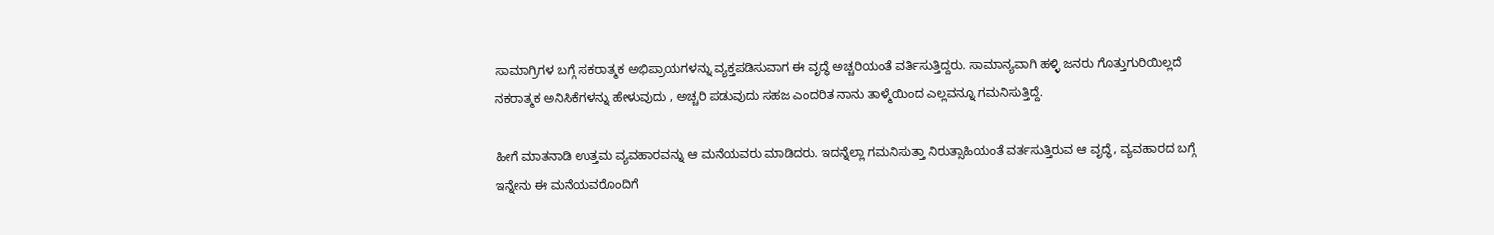ಸಾಮಾಗ್ರಿಗಳ ಬಗ್ಗೆ ಸಕರಾತ್ಮಕ ಅಭಿಪ್ರಾಯಗಳನ್ನು ವ್ಯಕ್ತಪಡಿಸುವಾಗ ಈ ವೃದ್ಧೆ ಅಚ್ಚರಿಯಂತೆ ವರ್ತಿಸುತ್ತಿದ್ದರು. ಸಾಮಾನ್ಯವಾಗಿ ಹಳ್ಳಿ ಜನರು ಗೊತ್ತುಗುರಿಯಿಲ್ಲದೆ ನಕರಾತ್ಮಕ ಅನಿಸಿಕೆಗಳನ್ನು ಹೇಳುವುದು , ಅಚ್ಚರಿ ಪಡುವುದು ಸಹಜ ಎಂದರಿತ ನಾನು ತಾಳ್ಮೆಯಿಂದ ಎಲ್ಲವನ್ನೂ ಗಮನಿಸುತ್ತಿದ್ದೆ.

ಹೀಗೆ ಮಾತನಾಡಿ ಉತ್ತಮ ವ್ಯವಹಾರವನ್ನು ಆ ಮನೆಯವರು ಮಾಡಿದರು. ಇದನ್ನೆಲ್ಲಾ ಗಮನಿಸುತ್ತಾ ನಿರುತ್ಸಾಹಿಯಂತೆ ವರ್ತಸುತ್ತಿರುವ ಆ ವೃದ್ಧೆ, ವ್ಯವಹಾರದ ಬಗ್ಗೆ ಇನ್ನೇನು ಈ ಮನೆಯವರೊಂದಿಗೆ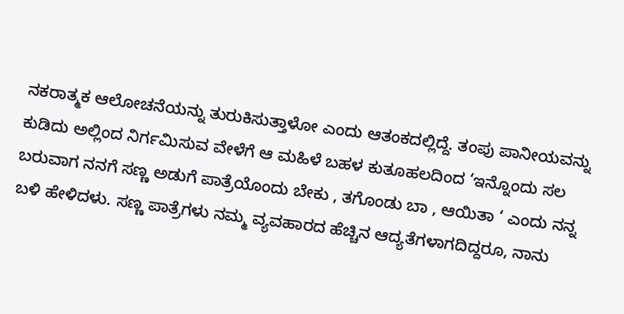ನಕರಾತ್ಮಕ ಆಲೋಚನೆಯನ್ನು ತುರುಕಿಸುತ್ತಾಳೋ ಎಂದು ಆತಂಕದಲ್ಲಿದ್ದೆ. ತಂಪು ಪಾನೀಯವನ್ನು ಕುಡಿದು ಅಲ್ಲಿಂದ ನಿರ್ಗಮಿಸುವ ವೇಳೆಗೆ ಆ ಮಹಿಳೆ ಬಹಳ ಕುತೂಹಲದಿಂದ ‘ಇನ್ನೊಂದು ಸಲ ಬರುವಾಗ ನನಗೆ ಸಣ್ಣ ಅಡುಗೆ ಪಾತ್ರೆಯೊಂದು ಬೇಕು , ತಗೊಂಡು ಬಾ , ಆಯಿತಾ ‘ ಎಂದು ನನ್ನ ಬಳಿ ಹೇಳಿದಳು. ಸಣ್ಣ ಪಾತ್ರೆಗಳು ನಮ್ಮ ವ್ಯವಹಾರದ ಹೆಚ್ಚಿನ ಆದ್ಯತೆಗಳಾಗದಿದ್ದರೂ, ನಾನು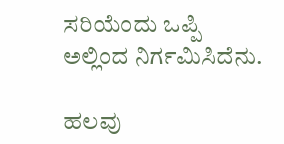ಸರಿಯೆಂದು ಒಪ್ಪಿ ಅಲ್ಲಿಂದ ನಿರ್ಗಮಿಸಿದೆನು.

ಹಲವು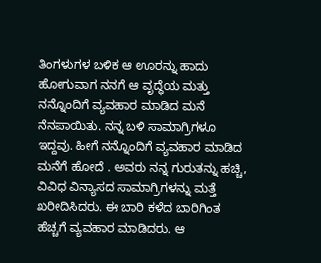ತಿಂಗಳುಗಳ ಬಳಿಕ ಆ ಊರನ್ನು ಹಾದು ಹೋಗುವಾಗ ನನಗೆ ಆ ವೃದ್ಧೆಯ ಮತ್ತು ನನ್ನೊಂದಿಗೆ ವ್ಯವಹಾರ ಮಾಡಿದ ಮನೆ ನೆನಪಾಯಿತು. ನನ್ನ ಬಳಿ ಸಾಮಾಗ್ರಿಗಳೂ ಇದ್ದವು. ಹೀಗೆ ನನ್ನೊಂದಿಗೆ ವ್ಯವಹಾರ ಮಾಡಿದ ಮನೆಗೆ ಹೋದೆ . ಅವರು ನನ್ನ ಗುರುತನ್ನು ಹಚ್ಚಿ, ವಿವಿಧ ವಿನ್ಯಾಸದ ಸಾಮಾಗ್ರಿಗಳನ್ನು ಮತ್ತೆ ಖರೀದಿಸಿದರು. ಈ ಬಾರಿ ಕಳೆದ ಬಾರಿಗಿಂತ ಹೆಚ್ಚಗೆ ವ್ಯವಹಾರ ಮಾಡಿದರು. ಆ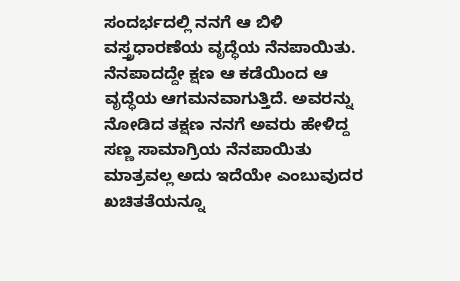ಸಂದರ್ಭದಲ್ಲಿ ನನಗೆ ಆ ಬಿಳಿ ವಸ್ತ್ರಧಾರಣೆಯ ವೃದ್ಧೆಯ ನೆನಪಾಯಿತು. ನೆನಪಾದದ್ದೇ ಕ್ಷಣ ಆ ಕಡೆಯಿಂದ ಆ ವೃದ್ಧೆಯ ಆಗಮನವಾಗುತ್ತಿದೆ. ಅವರನ್ನು ನೋಡಿದ ತಕ್ಷಣ ನನಗೆ ಅವರು ಹೇಳಿದ್ದ ಸಣ್ಣ ಸಾಮಾಗ್ರಿಯ ನೆನಪಾಯಿತು ಮಾತ್ರವಲ್ಲ ಅದು ಇದೆಯೇ ಎಂಬುವುದರ ಖಚಿತತೆಯನ್ನೂ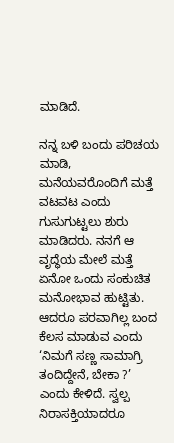ಮಾಡಿದೆ.

ನನ್ನ ಬಳಿ ಬಂದು ಪರಿಚಯ ಮಾಡಿ, ಮನೆಯವರೊಂದಿಗೆ ಮತ್ತೆ ವಟವಟ ಎಂದು ಗುಸುಗುಟ್ಟಲು ಶುರು ಮಾಡಿದರು. ನನಗೆ ಆ ವೃದ್ಧೆಯ ಮೇಲೆ ಮತ್ತೆ ಏನೋ ಒಂದು ಸಂಕುಚಿತ ಮನೋಭಾವ ಹುಟ್ಟಿತು. ಆದರೂ ಪರವಾಗಿಲ್ಲ ಬಂದ ಕೆಲಸ ಮಾಡುವ ಎಂದು ‘ನಿಮಗೆ ಸಣ್ಣ ಸಾಮಾಗ್ರಿ ತಂದಿದ್ದೇನೆ, ಬೇಕಾ ?’ ಎಂದು ಕೇಳಿದೆ. ಸ್ವಲ್ಪ ನಿರಾಸಕ್ತಿಯಾದರೂ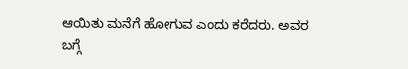ಆಯಿತು ಮನೆಗೆ ಹೋಗುವ ಎಂದು ಕರೆದರು. ಅವರ ಬಗ್ಗೆ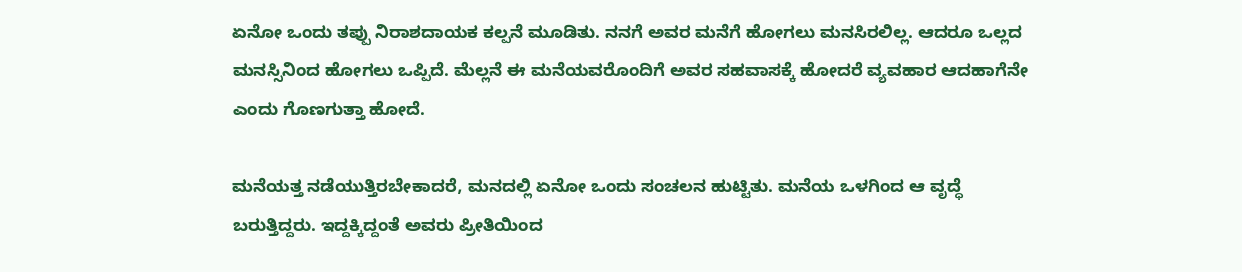ಏನೋ ಒಂದು ತಪ್ಪು ನಿರಾಶದಾಯಕ ಕಲ್ಪನೆ ಮೂಡಿತು. ನನಗೆ ಅವರ ಮನೆಗೆ ಹೋಗಲು ಮನಸಿರಲಿಲ್ಲ. ಆದರೂ ಒಲ್ಲದ ಮನಸ್ಸಿನಿಂದ ಹೋಗಲು ಒಪ್ಪಿದೆ. ಮೆಲ್ಲನೆ ಈ ಮನೆಯವರೊಂದಿಗೆ ಅವರ ಸಹವಾಸಕ್ಕೆ ಹೋದರೆ ವ್ಯವಹಾರ ಆದಹಾಗೆನೇ ಎಂದು ಗೊಣಗುತ್ತಾ ಹೋದೆ.

ಮನೆಯತ್ತ ನಡೆಯುತ್ತಿರಬೇಕಾದರೆ, ಮನದಲ್ಲಿ ಏನೋ ಒಂದು ಸಂಚಲನ ಹುಟ್ಟಿತು. ಮನೆಯ ಒಳಗಿಂದ ಆ ವೃದ್ಧೆ ಬರುತ್ತಿದ್ದರು. ಇದ್ದಕ್ಕಿದ್ದಂತೆ ಅವರು ಪ್ರೀತಿಯಿಂದ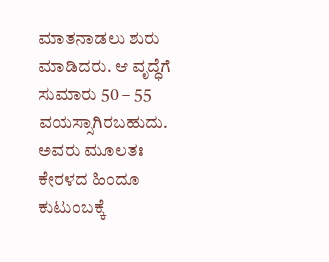ಮಾತನಾಡಲು ಶುರು ಮಾಡಿದರು. ಆ ವೃದ್ಧೆಗೆ ಸುಮಾರು 50 – 55 ವಯಸ್ಸಾಗಿರಬಹುದು. ಅವರು ಮೂಲತಃ ಕೇರಳದ ಹಿಂದೂ ಕುಟುಂಬಕ್ಕೆ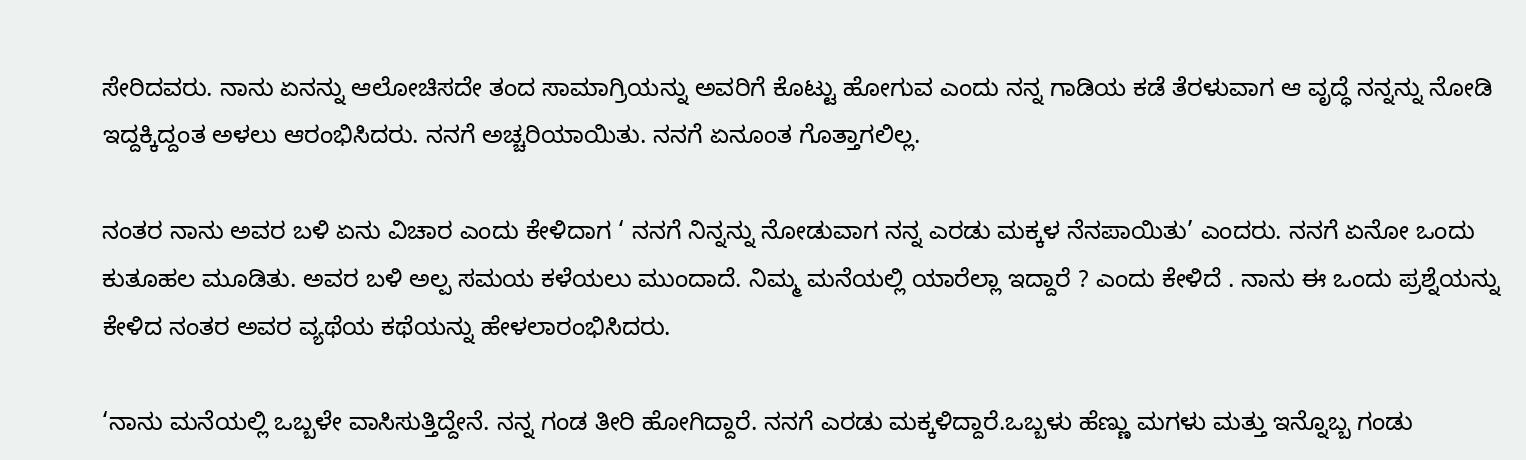ಸೇರಿದವರು. ನಾನು ಏನನ್ನು ಆಲೋಚಿಸದೇ ತಂದ ಸಾಮಾಗ್ರಿಯನ್ನು ಅವರಿಗೆ ಕೊಟ್ಟು ಹೋಗುವ ಎಂದು ನನ್ನ ಗಾಡಿಯ ಕಡೆ ತೆರಳುವಾಗ ಆ ವೃದ್ಧೆ ನನ್ನನ್ನು ನೋಡಿ ಇದ್ದಕ್ಕಿದ್ದಂತ ಅಳಲು ಆರಂಭಿಸಿದರು. ನನಗೆ ಅಚ್ಚರಿಯಾಯಿತು. ನನಗೆ ಏನೂಂತ ಗೊತ್ತಾಗಲಿಲ್ಲ.

ನಂತರ ನಾನು ಅವರ ಬಳಿ ಏನು ವಿಚಾರ ಎಂದು ಕೇಳಿದಾಗ ‘ ನನಗೆ ನಿನ್ನನ್ನು ನೋಡುವಾಗ ನನ್ನ ಎರಡು ಮಕ್ಕಳ ನೆನಪಾಯಿತು’ ಎಂದರು. ನನಗೆ ಏನೋ ಒಂದು ಕುತೂಹಲ ಮೂಡಿತು. ಅವರ ಬಳಿ ಅಲ್ಪ ಸಮಯ ಕಳೆಯಲು ಮುಂದಾದೆ. ನಿಮ್ಮ ಮನೆಯಲ್ಲಿ ಯಾರೆಲ್ಲಾ ಇದ್ದಾರೆ ? ಎಂದು ಕೇಳಿದೆ . ನಾನು ಈ ಒಂದು ಪ್ರಶ್ನೆಯನ್ನು ಕೇಳಿದ ನಂತರ ಅವರ ವ್ಯಥೆಯ ಕಥೆಯನ್ನು ಹೇಳಲಾರಂಭಿಸಿದರು.

‘ನಾನು ಮನೆಯಲ್ಲಿ ಒಬ್ಬಳೇ ವಾಸಿಸುತ್ತಿದ್ದೇನೆ. ನನ್ನ ಗಂಡ ತೀರಿ ಹೋಗಿದ್ದಾರೆ. ನನಗೆ ಎರಡು ಮಕ್ಕಳಿದ್ದಾರೆ.ಒಬ್ಬಳು ಹೆಣ್ಣು ಮಗಳು ಮತ್ತು ಇನ್ನೊಬ್ಬ ಗಂಡು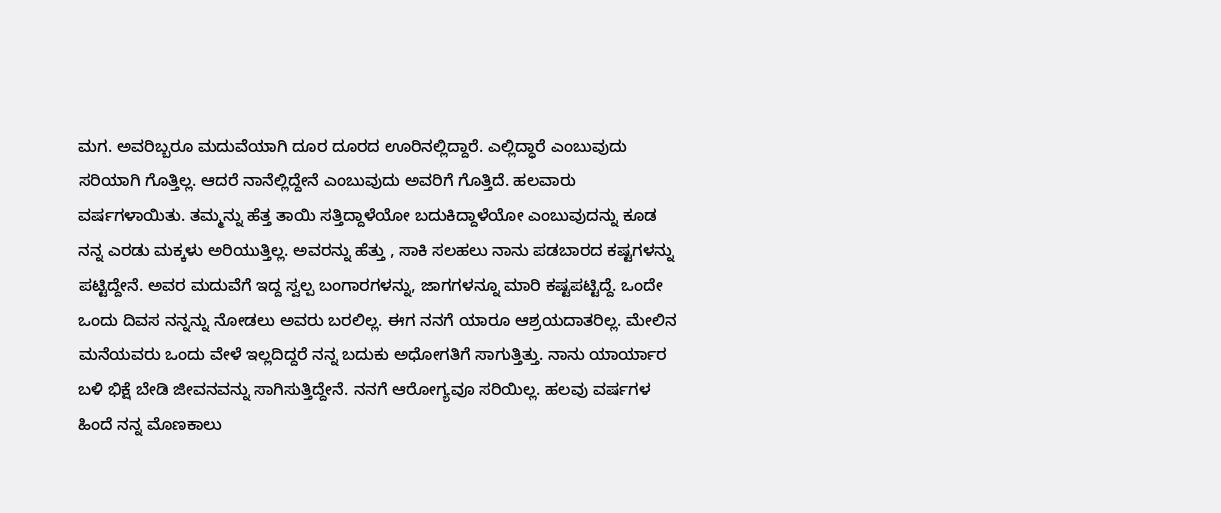ಮಗ. ಅವರಿಬ್ಬರೂ ಮದುವೆಯಾಗಿ ದೂರ ದೂರದ ಊರಿನಲ್ಲಿದ್ದಾರೆ. ಎಲ್ಲಿದ್ಧಾರೆ ಎಂಬುವುದು ಸರಿಯಾಗಿ ಗೊತ್ತಿಲ್ಲ. ಆದರೆ ನಾನೆಲ್ಲಿದ್ದೇನೆ ಎಂಬುವುದು ಅವರಿಗೆ ಗೊತ್ತಿದೆ. ಹಲವಾರು ವರ್ಷಗಳಾಯಿತು. ತಮ್ಮನ್ನು ಹೆತ್ತ ತಾಯಿ ಸತ್ತಿದ್ದಾಳೆಯೋ ಬದುಕಿದ್ದಾಳೆಯೋ ಎಂಬುವುದನ್ನು ಕೂಡ ನನ್ನ ಎರಡು ಮಕ್ಕಳು ಅರಿಯುತ್ತಿಲ್ಲ. ಅವರನ್ನು ಹೆತ್ತು , ಸಾಕಿ ಸಲಹಲು ನಾನು ಪಡಬಾರದ ಕಷ್ಟಗಳನ್ನು ಪಟ್ಟಿದ್ದೇನೆ. ಅವರ ಮದುವೆಗೆ ಇದ್ದ ಸ್ವಲ್ಪ ಬಂಗಾರಗಳನ್ನು, ಜಾಗಗಳನ್ನೂ ಮಾರಿ ಕಷ್ಟಪಟ್ಟಿದ್ದೆ. ಒಂದೇ ಒಂದು ದಿವಸ ನನ್ನನ್ನು ನೋಡಲು ಅವರು ಬರಲಿಲ್ಲ. ಈಗ ನನಗೆ ಯಾರೂ ಆಶ್ರಯದಾತರಿಲ್ಲ. ಮೇಲಿನ ಮನೆಯವರು ಒಂದು ವೇಳೆ ಇಲ್ಲದಿದ್ದರೆ ನನ್ನ ಬದುಕು ಅಧೋಗತಿಗೆ ಸಾಗುತ್ತಿತ್ತು. ನಾನು ಯಾರ್ಯಾರ ಬಳಿ ಭಿಕ್ಷೆ ಬೇಡಿ ಜೀವನವನ್ನು ಸಾಗಿಸುತ್ತಿದ್ದೇನೆ. ನನಗೆ ಆರೋಗ್ಯವೂ ಸರಿಯಿಲ್ಲ. ಹಲವು ವರ್ಷಗಳ ಹಿಂದೆ ನನ್ನ ಮೊಣಕಾಲು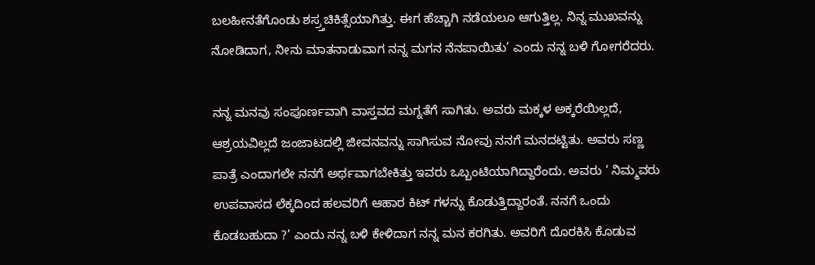ಬಲಹೀನತೆಗೊಂಡು ಶಸ್ರ್ತಚಿಕಿತ್ಸೆಯಾಗಿತ್ತು. ಈಗ ಹೆಚ್ಚಾಗಿ ನಡೆಯಲೂ ಆಗುತ್ತಿಲ್ಲ. ನಿನ್ನ ಮುಖವನ್ನು ನೋಡಿದಾಗ, ನೀನು ಮಾತನಾಡುವಾಗ ನನ್ನ ಮಗನ ನೆನಪಾಯಿತು’ ಎಂದು ನನ್ನ ಬಳಿ ಗೋಗರೆದರು.

ನನ್ನ ಮನವು ಸಂಪೂರ್ಣವಾಗಿ ವಾಸ್ತವದ ಮಗ್ನತೆಗೆ ಸಾಗಿತು. ಅವರು ಮಕ್ಕಳ ಅಕ್ಕರೆಯಿಲ್ಲದೆ, ಆಶ್ರಯವಿಲ್ಲದೆ ಜಂಜಾಟದಲ್ಲಿ ಜೀವನವನ್ನು ಸಾಗಿಸುವ ನೋವು ನನಗೆ ಮನದಟ್ಟಿತು. ಅವರು ಸಣ್ಣ ಪಾತ್ರೆ ಎಂದಾಗಲೇ ನನಗೆ ಅರ್ಥವಾಗಬೇಕಿತ್ತು ಇವರು ಒಬ್ಬಂಟಿಯಾಗಿದ್ದಾರೆಂದು. ಅವರು ‘ ನಿಮ್ಮವರು ಉಪವಾಸದ ಲೆಕ್ಕದಿಂದ ಹಲವರಿಗೆ ಆಹಾರ ಕಿಟ್ ಗಳನ್ನು ಕೊಡುತ್ತಿದ್ದಾರಂತೆ. ನನಗೆ ಒಂದು ಕೊಡಬಹುದಾ ?’ ಎಂದು ನನ್ನ ಬಳಿ ಕೇಳಿದಾಗ ನನ್ನ ಮನ ಕರಗಿತು. ಅವರಿಗೆ ದೊರಕಿಸಿ ಕೊಡುವ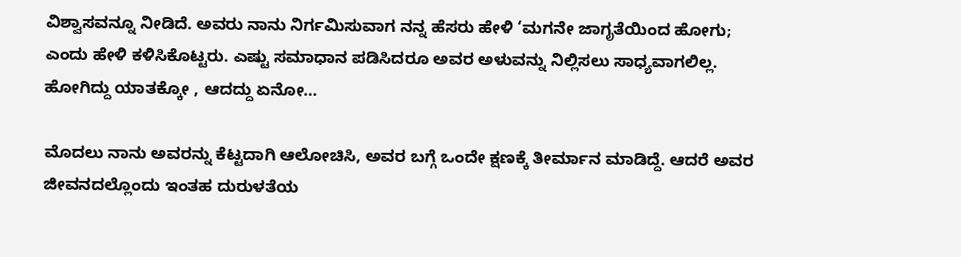ವಿಶ್ವಾಸವನ್ನೂ ನೀಡಿದೆ. ಅವರು ನಾನು ನಿರ್ಗಮಿಸುವಾಗ ನನ್ನ ಹೆಸರು ಹೇಳಿ ‘ಮಗನೇ ಜಾಗೃತೆಯಿಂದ ಹೋಗು; ಎಂದು ಹೇಳಿ ಕಳಿಸಿಕೊಟ್ಟರು. ಎಷ್ಟು ಸಮಾಧಾನ ಪಡಿಸಿದರೂ ಅವರ ಅಳುವನ್ನು ನಿಲ್ಲಿಸಲು ಸಾಧ್ಯವಾಗಲಿಲ್ಲ. ಹೋಗಿದ್ದು ಯಾತಕ್ಕೋ , ಆದದ್ದು ಏನೋ…

ಮೊದಲು ನಾನು ಅವರನ್ನು ಕೆಟ್ಟದಾಗಿ ಆಲೋಚಿಸಿ, ಅವರ ಬಗ್ಗೆ ಒಂದೇ ಕ್ಷಣಕ್ಕೆ ತೀರ್ಮಾನ ಮಾಡಿದ್ದೆ. ಆದರೆ ಅವರ ಜೀವನದಲ್ಲೊಂದು ಇಂತಹ ದುರುಳತೆಯ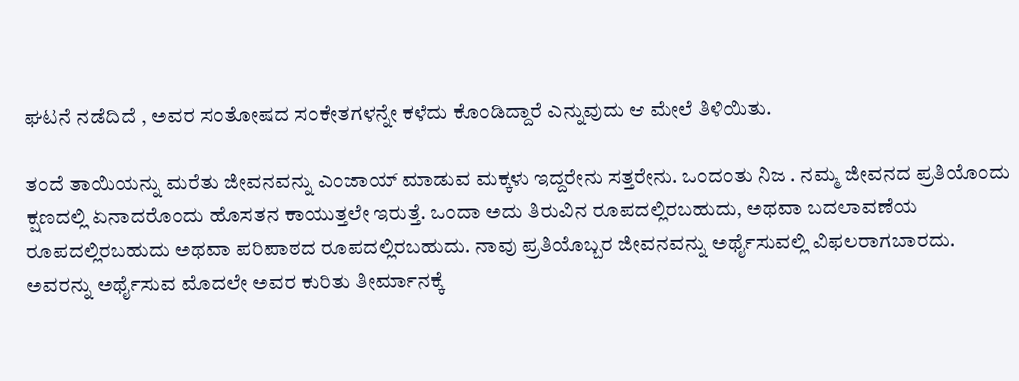ಘಟನೆ ನಡೆದಿದೆ , ಅವರ ಸಂತೋಷದ ಸಂಕೇತಗಳನ್ನೇ ಕಳೆದು ಕೊಂಡಿದ್ದಾರೆ ಎನ್ನುವುದು ಆ ಮೇಲೆ ತಿಳಿಯಿತು.

ತಂದೆ ತಾಯಿಯನ್ನು ಮರೆತು ಜೀವನವನ್ನು ಎಂಜಾಯ್ ಮಾಡುವ ಮಕ್ಕಳು ಇದ್ದರೇನು ಸತ್ತರೇನು. ಒಂದಂತು ನಿಜ . ನಮ್ಮ ಜೀವನದ ಪ್ರತಿಯೊಂದು ಕ್ಷಣದಲ್ಲಿ ಏನಾದರೊಂದು ಹೊಸತನ ಕಾಯುತ್ತಲೇ ಇರುತ್ತೆ. ಒಂದಾ ಅದು ತಿರುವಿನ ರೂಪದಲ್ಲಿರಬಹುದು, ಅಥವಾ ಬದಲಾವಣೆಯ ರೂಪದಲ್ಲಿರಬಹುದು ಅಥವಾ ಪರಿಪಾಠದ ರೂಪದಲ್ಲಿರಬಹುದು. ನಾವು ಪ್ರತಿಯೊಬ್ಬರ ಜೀವನವನ್ನು ಅರ್ಥೈಸುವಲ್ಲಿ ವಿಫಲರಾಗಬಾರದು. ಅವರನ್ನು ಅರ್ಥೈಸುವ ಮೊದಲೇ ಅವರ ಕುರಿತು ತೀರ್ಮಾನಕ್ಕೆ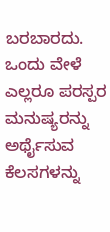ಬರಬಾರದು. ಒಂದು ವೇಳೆ ಎಲ್ಲರೂ ಪರಸ್ಪರ ಮನುಷ್ಯರನ್ನು ಅರ್ಥೈಸುವ ಕೆಲಸಗಳನ್ನು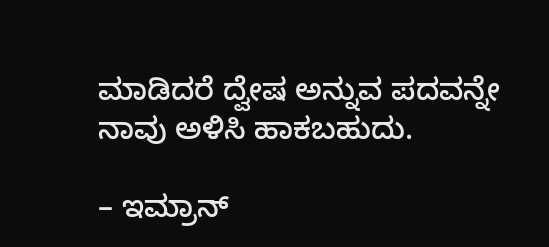ಮಾಡಿದರೆ ದ್ವೇಷ ಅನ್ನುವ ಪದವನ್ನೇ ನಾವು ಅಳಿಸಿ ಹಾಕಬಹುದು.

– ಇಮ್ರಾನ್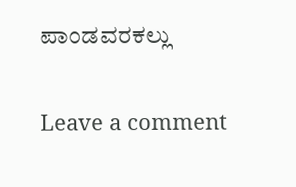ಪಾಂಡವರಕಲ್ಲು

Leave a comment